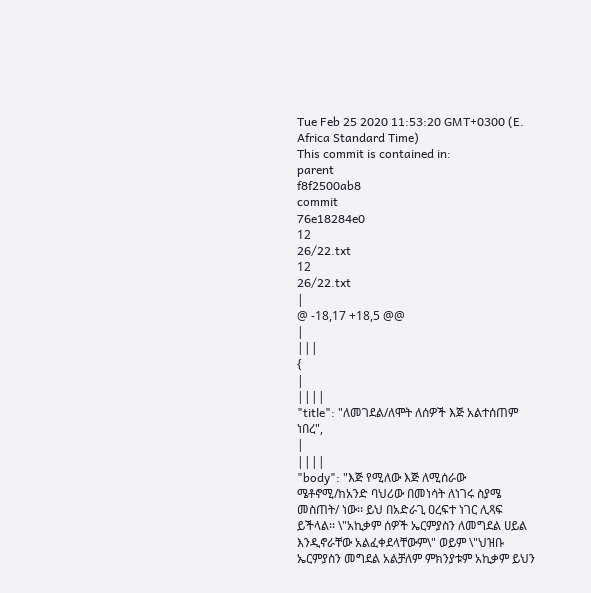Tue Feb 25 2020 11:53:20 GMT+0300 (E. Africa Standard Time)
This commit is contained in:
parent
f8f2500ab8
commit
76e18284e0
12
26/22.txt
12
26/22.txt
|
@ -18,17 +18,5 @@
|
|||
{
|
||||
"title": "ለመገደል/ለሞት ለሰዎች እጅ አልተሰጠም ነበረ",
|
||||
"body": "እጅ የሚለው እጅ ለሚሰራው ሜቶኖሚ/ከአንድ ባህሪው በመነሳት ለነገሩ ስያሜ መስጠት/ ነው፡፡ ይህ በአድራጊ ዐረፍተ ነገር ሊጻፍ ይችላል፡፡ \"አኪቃም ሰዎች ኤርምያስን ለመግደል ሀይል እንዲኖራቸው አልፈቀደላቸውም\" ወይም \"ህዝቡ ኤርምያስን መግደል አልቻለም ምክንያቱም አኪቃም ይህን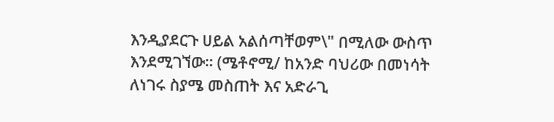እንዲያደርጉ ሀይል አልሰጣቸወም\" በሚለው ውስጥ እንደሚገኘው፡፡ (ሜቶኖሚ/ ከአንድ ባህሪው በመነሳት ለነገሩ ስያሜ መስጠት እና አድራጊ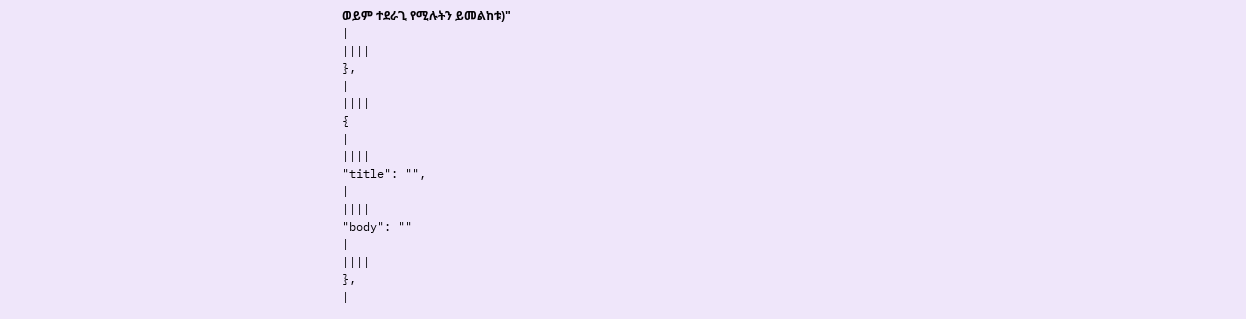ወይም ተደራጊ የሚሉትን ይመልከቱ)"
|
||||
},
|
||||
{
|
||||
"title": "",
|
||||
"body": ""
|
||||
},
|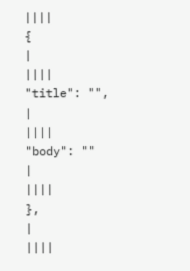||||
{
|
||||
"title": "",
|
||||
"body": ""
|
||||
},
|
||||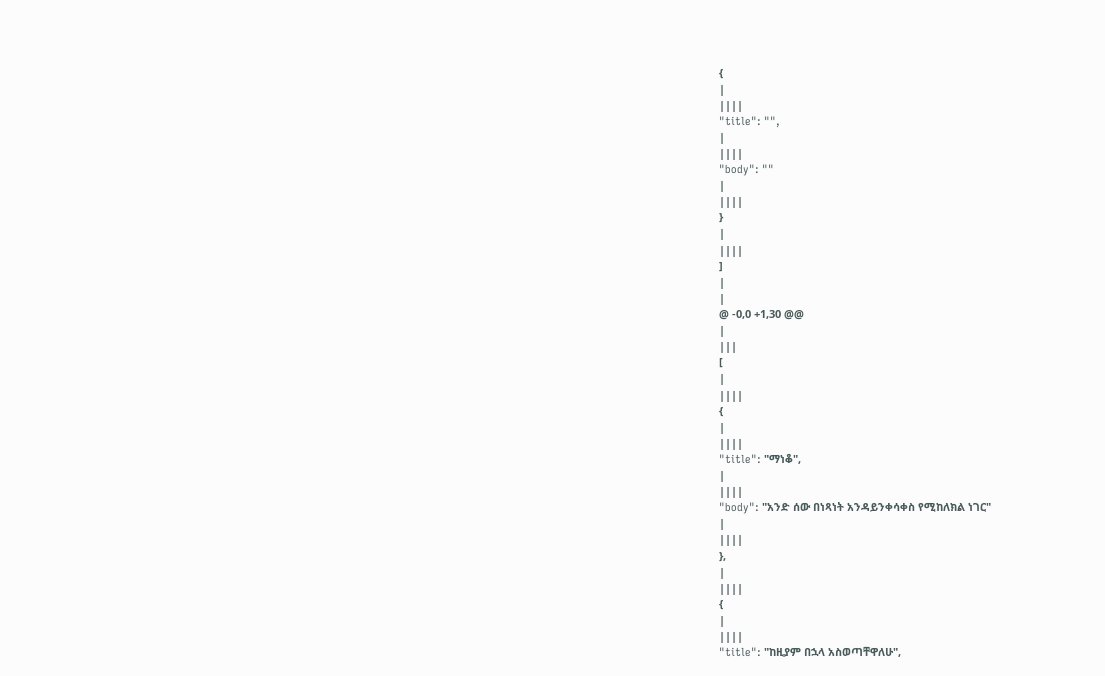{
|
||||
"title": "",
|
||||
"body": ""
|
||||
}
|
||||
]
|
|
@ -0,0 +1,30 @@
|
|||
[
|
||||
{
|
||||
"title": "ማነቆ",
|
||||
"body": "አንድ ሰው በነጻነት አንዳይንቀሳቀስ የሚከለክል ነገር"
|
||||
},
|
||||
{
|
||||
"title": "ከዚያም በኋላ አስወጣቸዋለሁ",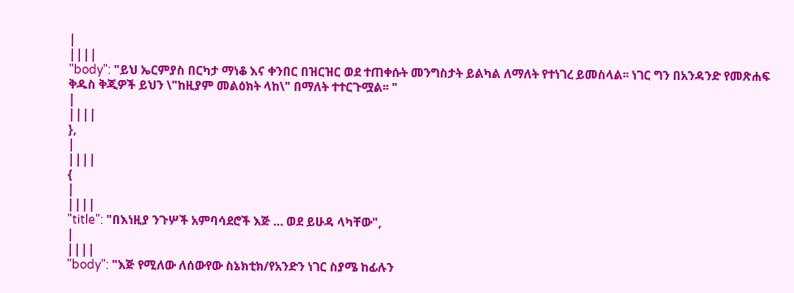|
||||
"body": "ይህ ኤርምያስ በርካታ ማነቆ እና ቀንበር በዝርዝር ወደ ተጠቀሱት መንግስታት ይልካል ለማለት የተነገረ ይመስላል፡፡ ነገር ግን በአንዳንድ የመጽሐፍ ቅዱስ ቅጂዎች ይህን \"ከዚያም መልዕክት ላከ\" በማለት ተተርጉሟል፡፡ "
|
||||
},
|
||||
{
|
||||
"title": "በእነዚያ ንጉሦች አምባሳደሮች እጅ … ወደ ይሁዳ ላካቸው",
|
||||
"body": "እጅ የሚለው ለሰውየው ስኔክቲክ/የአንድን ነገር ስያሜ ከፊሉን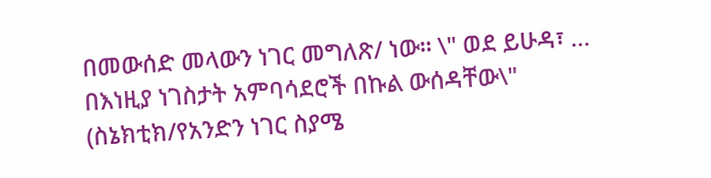በመውሰድ መላውን ነገር መግለጽ/ ነው፡፡ \" ወደ ይሁዳ፣ … በእነዚያ ነገስታት አምባሳደሮች በኩል ውሰዳቸው\" (ስኔክቲክ/የአንድን ነገር ስያሜ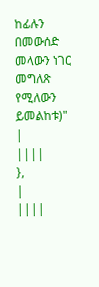ከፊሉን በመውሰድ መላውን ነገር መግለጽ የሚለውን ይመልከቱ)"
|
||||
},
|
||||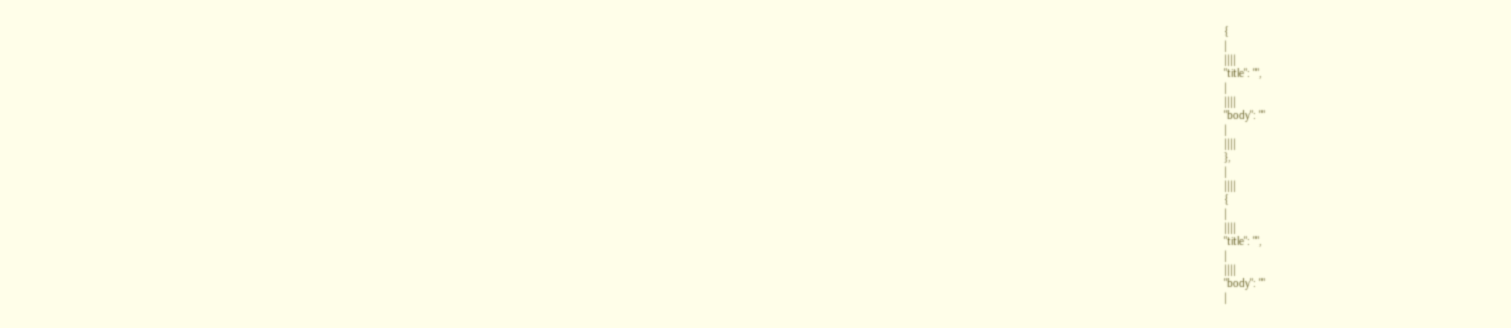{
|
||||
"title": "",
|
||||
"body": ""
|
||||
},
|
||||
{
|
||||
"title": "",
|
||||
"body": ""
|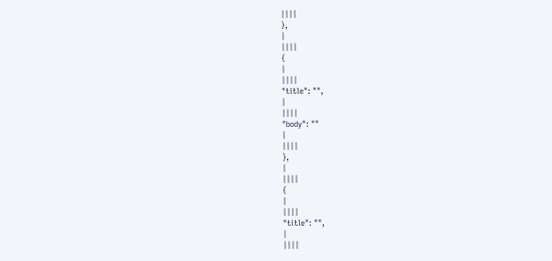||||
},
|
||||
{
|
||||
"title": "",
|
||||
"body": ""
|
||||
},
|
||||
{
|
||||
"title": "",
|
||||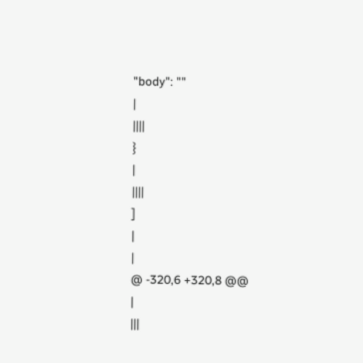"body": ""
|
||||
}
|
||||
]
|
|
@ -320,6 +320,8 @@
|
|||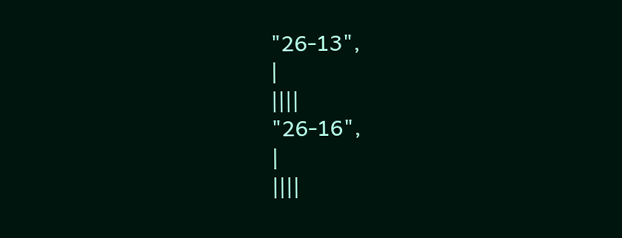"26-13",
|
||||
"26-16",
|
||||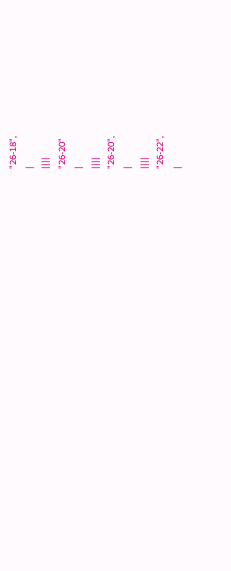"26-18",
|
||||
"26-20"
|
||||
"26-20",
|
||||
"26-22",
|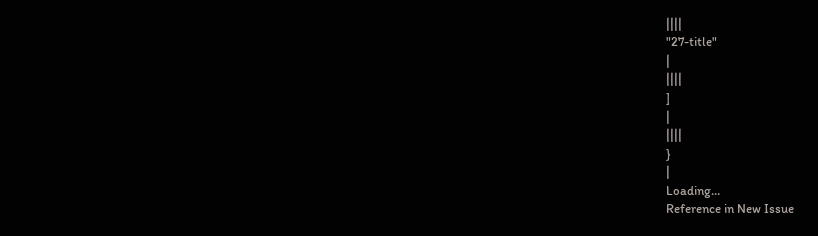||||
"27-title"
|
||||
]
|
||||
}
|
Loading…
Reference in New Issue